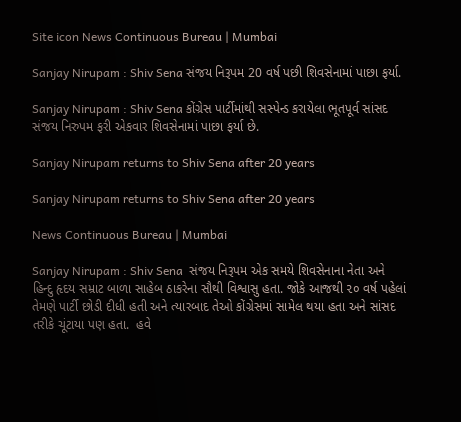Site icon News Continuous Bureau | Mumbai

Sanjay Nirupam : Shiv Sena સંજય નિરૂપમ 20 વર્ષ પછી શિવસેનામાં પાછા ફર્યા.

Sanjay Nirupam : Shiv Sena કોંગ્રેસ પાર્ટીમાંથી સસ્પેન્ડ કરાયેલા ભૂતપૂર્વ સાંસદ સંજય નિરુપમ ફરી એકવાર શિવસેનામાં પાછા ફર્યા છે.

Sanjay Nirupam returns to Shiv Sena after 20 years

Sanjay Nirupam returns to Shiv Sena after 20 years

News Continuous Bureau | Mumbai

Sanjay Nirupam : Shiv Sena  સંજય નિરૂપમ એક સમયે શિવસેનાના નેતા અને હિન્દુ હૃદય સમ્રાટ બાળા સાહેબ ઠાકરેના સૌથી વિશ્વાસુ હતા. જોકે આજથી ૨૦ વર્ષ પહેલાં તેમણે પાર્ટી છોડી દીધી હતી અને ત્યારબાદ તેઓ કોંગ્રેસમાં સામેલ થયા હતા અને સાંસદ તરીકે ચૂંટાયા પણ હતા.  હવે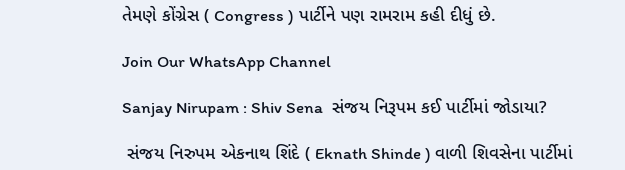તેમણે કોંગ્રેસ ( Congress ) પાર્ટીને પણ રામરામ કહી દીધું છે.

Join Our WhatsApp Channel

Sanjay Nirupam : Shiv Sena  સંજય નિરૂપમ કઈ પાર્ટીમાં જોડાયા?

 સંજય નિરુપમ એકનાથ શિંદે ( Eknath Shinde ) વાળી શિવસેના પાર્ટીમાં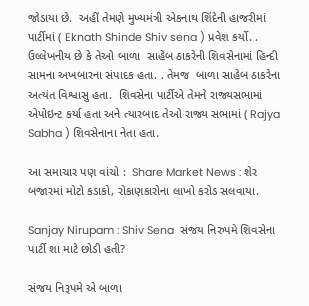જોડાયા છે.  અહીં તેમણે મુખ્યમંત્રી એકનાથ શિંદેની હાજરીમાં પાર્ટીમાં ( Eknath Shinde Shiv sena ) પ્રવેશ કર્યો. . ઉલ્લેખનીય છે કે તેઓ બાળા  સાહેબ ઠાકરેની શિવસેનામાં હિન્દી સામના અખબારના સંપાદક હતા. . તેમજ  બાળા સાહેબ ઠાકરેના અત્યંત વિશ્વાસુ હતા.  શિવસેના પાર્ટીએ તેમને રાજ્યસભામાં એપોઇન્ટ કર્યા હતા અને ત્યારબાદ તેઓ રાજ્ય સભામાં ( Rajya Sabha ) શિવસેનાના નેતા હતા.

આ સમાચાર પણ વાંચો :  Share Market News : શેર બજારમાં મોટો કડાકો, રોકાણકારોના લાખો કરોડ સલવાયા.

Sanjay Nirupam : Shiv Sena  સંજય નિરુપમે શિવસેના પાર્ટી શા માટે છોડી હતી?

સંજય નિરૂપમે એ બાળા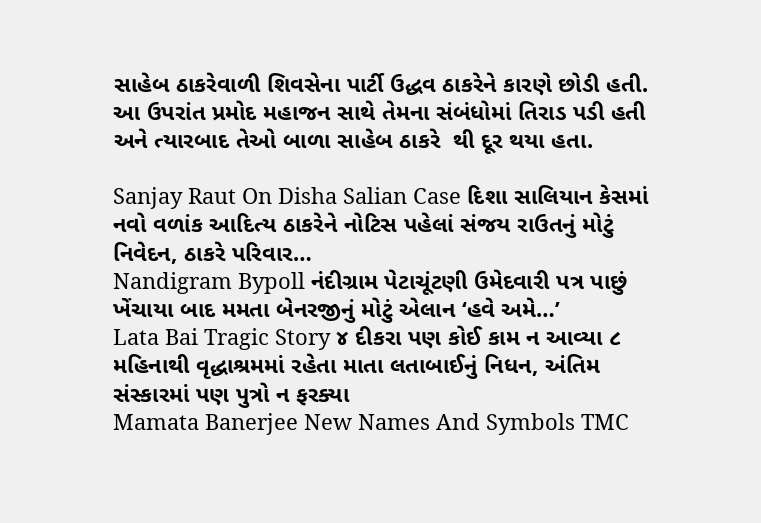સાહેબ ઠાકરેવાળી શિવસેના પાર્ટી ઉદ્ધવ ઠાકરેને કારણે છોડી હતી.  આ ઉપરાંત પ્રમોદ મહાજન સાથે તેમના સંબંધોમાં તિરાડ પડી હતી અને ત્યારબાદ તેઓ બાળા સાહેબ ઠાકરે  થી દૂર થયા હતા.

Sanjay Raut On Disha Salian Case દિશા સાલિયાન કેસમાં નવો વળાંક આદિત્ય ઠાકરેને નોટિસ પહેલાં સંજય રાઉતનું મોટું નિવેદન, ઠાકરે પરિવાર…
Nandigram Bypoll નંદીગ્રામ પેટાચૂંટણી ઉમેદવારી પત્ર પાછું ખેંચાયા બાદ મમતા બેનરજીનું મોટું એલાન ‘હવે અમે…’
Lata Bai Tragic Story ૪ દીકરા પણ કોઈ કામ ન આવ્યા ૮ મહિનાથી વૃદ્ધાશ્રમમાં રહેતા માતા લતાબાઈનું નિધન, અંતિમ સંસ્કારમાં પણ પુત્રો ન ફરક્યા
Mamata Banerjee New Names And Symbols TMC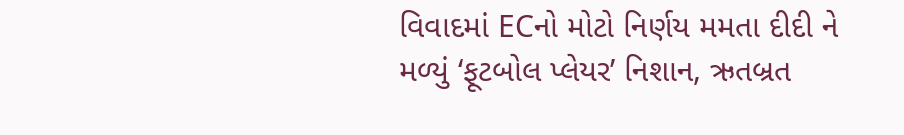વિવાદમાં ECનો મોટો નિર્ણય મમતા દીદી ને મળ્યું ‘ફૂટબોલ પ્લેયર’ નિશાન, ઋતબ્રત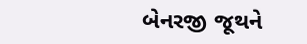બેનરજી જૂથને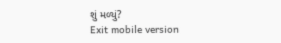શું મળ્યું?
Exit mobile version